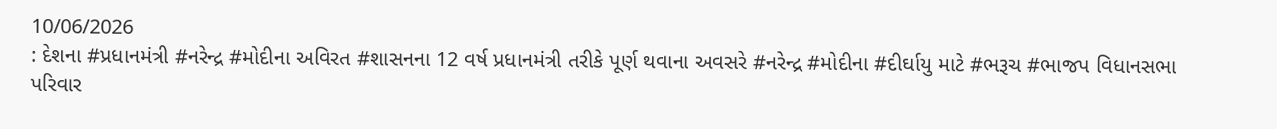10/06/2026
: દેશના #પ્રધાનમંત્રી #નરેન્દ્ર #મોદીના અવિરત #શાસનના 12 વર્ષ પ્રધાનમંત્રી તરીકે પૂર્ણ થવાના અવસરે #નરેન્દ્ર #મોદીના #દીર્ઘાયુ માટે #ભરૂચ #ભાજપ વિધાનસભા પરિવાર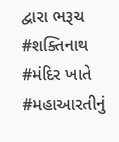દ્વારા ભરૂચ #શક્તિનાથ #મંદિર ખાતે #મહાઆરતીનું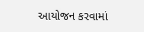આયોજન કરવામાં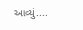આવ્યું....